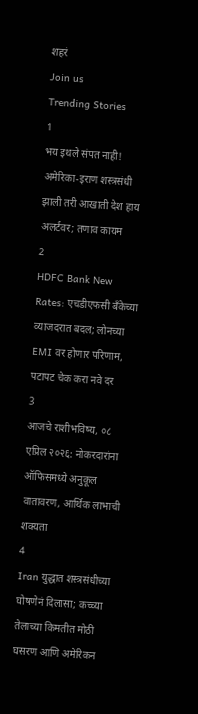शहरं
Join us
Trending Stories
1
भय इथले संपत नाही! अमेरिका-इराण शस्त्रसंधी झाली तरी आखाती देश हाय अलर्टवर; तणाव कायम
2
HDFC Bank New Rates: एचडीएफसी बँकेच्या व्याजदरात बदल; लोनच्या EMI वर होणार परिणाम, पटापट चेक करा नवे दर
3
आजचे राशीभविष्य, ०८ एप्रिल २०२६: नोकरदारांना ऑफिसमध्ये अनुकूल वातावरण, आर्थिक लाभाची शक्यता
4
Iran युद्धात शस्त्रसंधीच्या घोषणेनं दिलासा; कच्च्या तेलाच्या किमतीत मोठी घसरण आणि अमेरिकन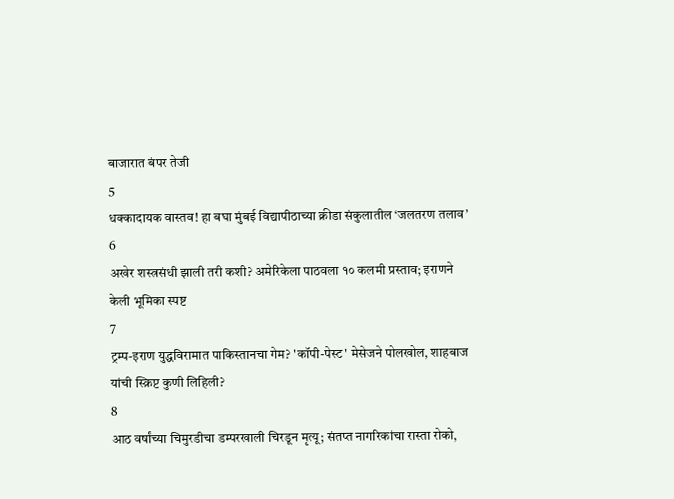बाजारात बंपर तेजी
5
धक्कादायक वास्तव! हा बघा मुंबई विद्यापीठाच्या क्रीडा संकुलातील ‘जलतरण तलाव’
6
अखेर शस्त्रसंधी झाली तरी कशी? अमेरिकेला पाठवला १० कलमी प्रस्ताव; इराणने केली भूमिका स्पष्ट
7
ट्रम्प-इराण युद्धविरामात पाकिस्तानचा गेम? 'कॉपी-पेस्ट' मेसेजने पोलखोल, शाहबाज यांची स्क्रिप्ट कुणी लिहिली?
8
आठ वर्षांच्या चिमुरडीचा डम्परखाली चिरडून मृत्यू; संतप्त नागरिकांचा रास्ता रोको,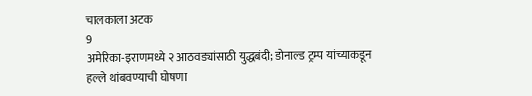चालकाला अटक
9
अमेरिका-इराणमध्ये २ आठवड्यांसाठी युद्धबंदी; डोनाल्ड ट्रम्प यांच्याकडून हल्ले थांबवण्याची घोषणा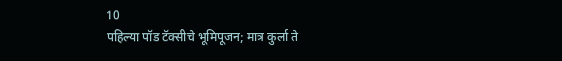10
पहिल्या पॉड टॅक्सीचे भूमिपूजन; मात्र कुर्ला ते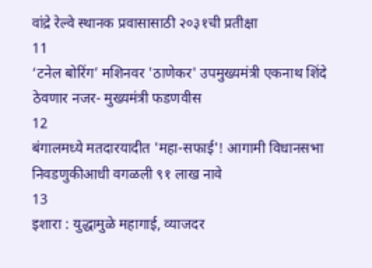वांद्रे रेल्वे स्थानक प्रवासासाठी २०३१ची प्रतीक्षा
11
‘टनेल बोरिंग’ मशिनवर 'ठाणेकर' उपमुख्यमंत्री एकनाथ शिंदे ठेवणार नजर- मुख्यमंत्री फडणवीस
12
बंगालमध्ये मतदारयादीत 'महा-सफाई'! आगामी विधानसभा निवडणुकीआधी वगळली ९१ लाख नावे
13
इशारा : युद्धामुळे महागाई, व्याजदर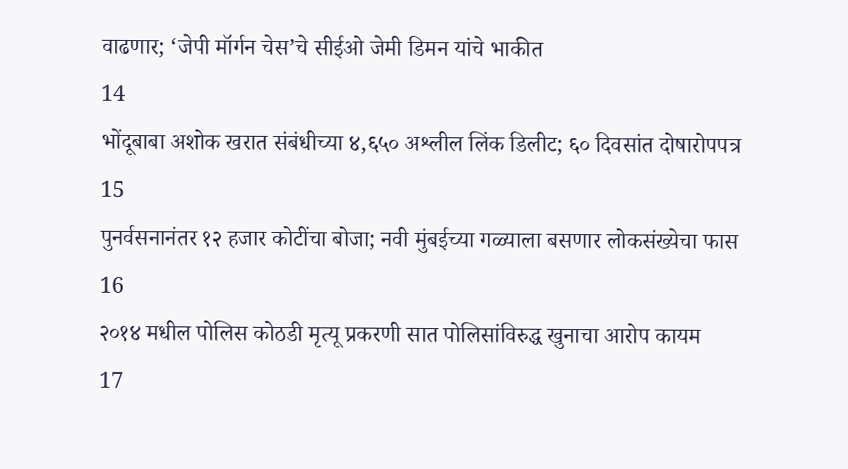वाढणार; ‘जेपी मॉर्गन चेस’चे सीईओ जेमी डिमन यांचे भाकीत
14
भोंदूबाबा अशोक खरात संबंधीच्या ४,६५० अश्लील लिंक डिलीट; ६० दिवसांत दोषारोपपत्र
15
पुनर्वसनानंतर १२ हजार कोटींचा बोजा; नवी मुंबईच्या गळ्याला बसणार लोकसंख्येचा फास
16
२०१४ मधील पोलिस कोठडी मृत्यू प्रकरणी सात पोलिसांविरुद्ध खुनाचा आरोप कायम
17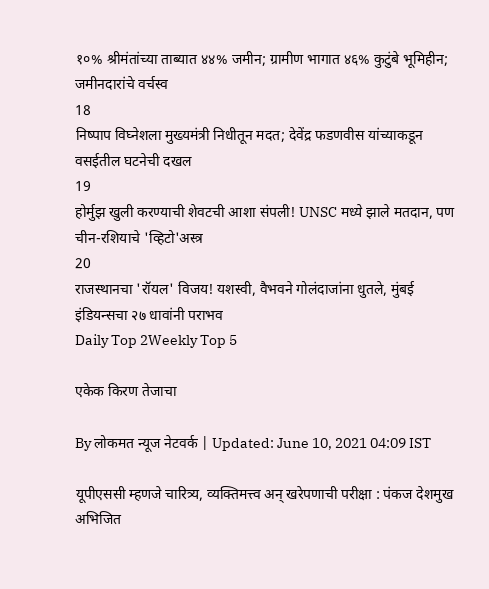१०% श्रीमंतांच्या ताब्यात ४४% जमीन; ग्रामीण भागात ४६% कुटुंबे भूमिहीन; जमीनदारांचे वर्चस्व
18
निष्पाप विघ्नेशला मुख्यमंत्री निधीतून मदत; देवेंद्र फडणवीस यांच्याकडून वसईतील घटनेची दखल
19
होर्मुझ खुली करण्याची शेवटची आशा संपली! UNSC मध्ये झाले मतदान, पण चीन-रशियाचे 'व्हिटो'अस्त्र
20
राजस्थानचा 'रॉयल' विजय! यशस्वी, वैभवने गोलंदाजांना धुतले, मुंबई इंडियन्सचा २७ धावांनी पराभव
Daily Top 2Weekly Top 5

एकेक किरण तेजाचा

By लोकमत न्यूज नेटवर्क | Updated: June 10, 2021 04:09 IST

यूपीएससी म्हणजे चारित्र्य, व्यक्तिमत्त्व अन् खरेपणाची परीक्षा : पंकज देशमुख अभिजित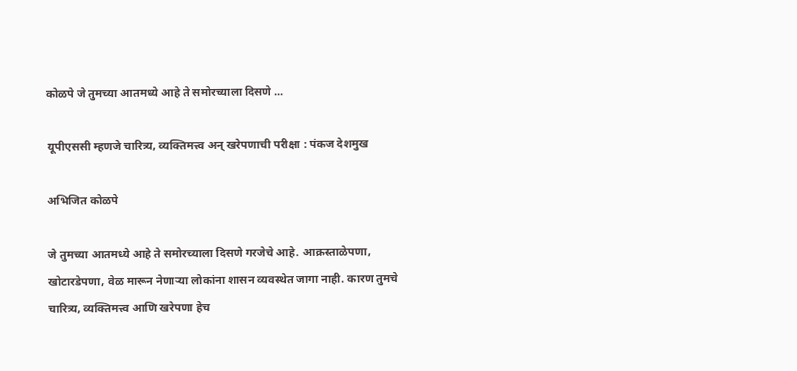कोळपे जे तुमच्या आतमध्ये आहे ते समोरच्याला दिसणे ...

यूपीएससी म्हणजे चारित्र्य, व्यक्तिमत्त्व अन् खरेपणाची परीक्षा : पंकज देशमुख

अभिजित कोळपे

जे तुमच्या आतमध्ये आहे ते समोरच्याला दिसणे गरजेचे आहे. आक्रस्ताळेपणा, खोटारडेपणा, वेळ मारून नेणाऱ्या लोकांना शासन व्यवस्थेत जागा नाही. कारण तुमचे चारित्र्य, व्यक्तिमत्त्व आणि खरेपणा हेच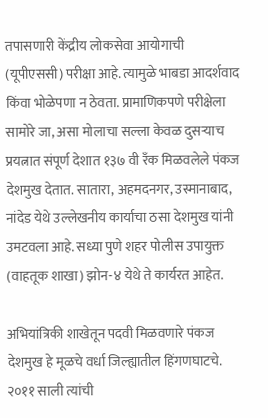तपासणारी केंद्रीय लोकसेवा आयोगाची (यूपीएससी) परीक्षा आहे. त्यामुळे भाबडा आदर्शवाद किंवा भोळेपणा न ठेवता. प्रामाणिकपणे परीक्षेला सामोरे जा, असा मोलाचा सल्ला केवळ दुसऱ्याच प्रयत्नात संपूर्ण देशात १३७ वी रँक मिळवलेले पंकज देशमुख देतात. सातारा, अहमदनगर, उस्मानाबाद, नांदेड येथे उल्लेखनीय कार्याचा ठसा देशमुख यांनी उमटवला आहे. सध्या पुणे शहर पोलीस उपायुक्त (वाहतूक शाखा) झोन-४ येथे ते कार्यरत आहेत.

अभियांत्रिकी शाखेतून पदवी मिळवणारे पंकज देशमुख हे मूळचे वर्धा जिल्ह्यातील हिंगणघाटचे. २०११ साली त्यांची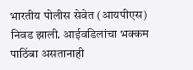भारतीय पोलीस सेवेत (आयपीएस) निवड झाली. आईवडिलांचा भक्कम पाठिंबा असतानाही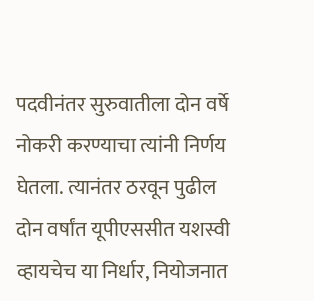पदवीनंतर सुरुवातीला दोन वर्षे नोकरी करण्याचा त्यांनी निर्णय घेतला. त्यानंतर ठरवून पुढील दोन वर्षांत यूपीएससीत यशस्वी व्हायचेच या निर्धार, नियोजनात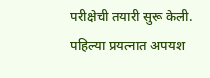परीक्षेची तयारी सुरू केली. पहिल्या प्रयत्नात अपयश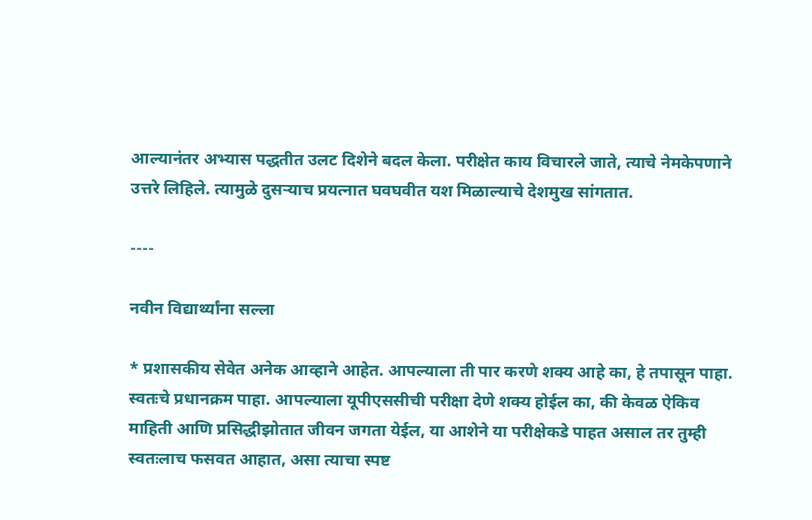आल्यानंतर अभ्यास पद्धतीत उलट दिशेने बदल केला. परीक्षेत काय विचारले जाते, त्याचे नेमकेपणाने उत्तरे लिहिले. त्यामुळे दुसऱ्याच प्रयत्नात घवघवीत यश मिळाल्याचे देशमुख सांगतात.

----

नवीन विद्यार्थ्यांना सल्ला

* प्रशासकीय सेवेत अनेक आव्हाने आहेत. आपल्याला ती पार करणे शक्य आहे का, हे तपासून पाहा. स्वतःचे प्रधानक्रम पाहा. आपल्याला यूपीएससीची परीक्षा देणे शक्य होईल का, की केवळ ऐकिव माहिती आणि प्रसिद्धीझोतात जीवन जगता येईल, या आशेने या परीक्षेकडे पाहत असाल तर तुम्ही स्वतःलाच फसवत आहात, असा त्याचा स्पष्ट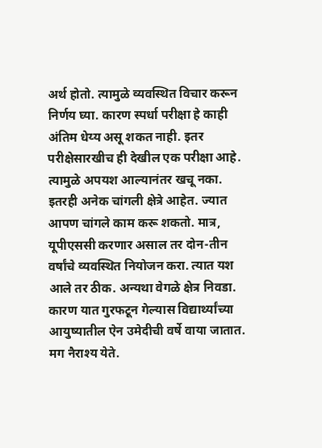अर्थ होतो. त्यामुळे व्यवस्थित विचार करून निर्णय घ्या. कारण स्पर्धा परीक्षा हे काही अंतिम धेय्य असू शकत नाही. इतर परीक्षेसारखीच ही देखील एक परीक्षा आहे. त्यामुळे अपयश आल्यानंतर खचू नका. इतरही अनेक चांगली क्षेत्रे आहेत. ज्यात आपण चांगले काम करू शकतो. मात्र, यूपीएससी करणार असाल तर दोन-तीन वर्षांचे व्यवस्थित नियोजन करा. त्यात यश आले तर ठीक. अन्यथा वेगळे क्षेत्र निवडा. कारण यात गुरफटून गेल्यास विद्यार्थ्यांच्या आयुष्यातील ऐन उमेदीची वर्षे वाया जातात. मग नैराश्य येते.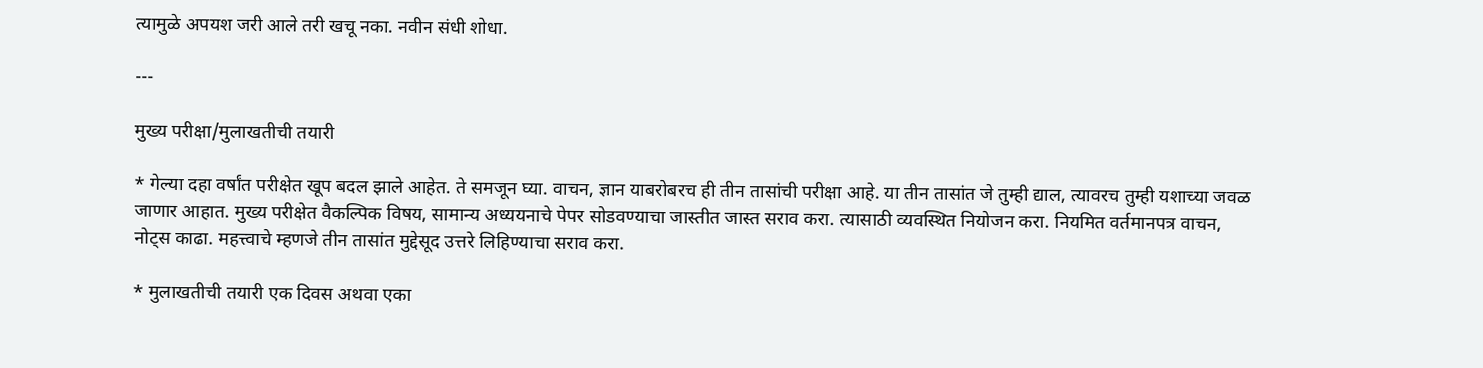त्यामुळे अपयश जरी आले तरी खचू नका. नवीन संधी शोधा.

---

मुख्य परीक्षा/मुलाखतीची तयारी

* गेल्या दहा वर्षांत परीक्षेत खूप बदल झाले आहेत. ते समजून घ्या. वाचन, ज्ञान याबरोबरच ही तीन तासांची परीक्षा आहे. या तीन तासांत जे तुम्ही द्याल, त्यावरच तुम्ही यशाच्या जवळ जाणार आहात. मुख्य परीक्षेत वैकल्पिक विषय, सामान्य अध्ययनाचे पेपर सोडवण्याचा जास्तीत जास्त सराव करा. त्यासाठी व्यवस्थित नियोजन करा. नियमित वर्तमानपत्र वाचन, नोट्स काढा. महत्त्वाचे म्हणजे तीन तासांत मुद्देसूद उत्तरे लिहिण्याचा सराव करा.

* मुलाखतीची तयारी एक दिवस अथवा एका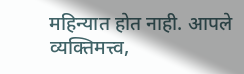महिन्यात होत नाही. आपले व्यक्तिमत्त्व,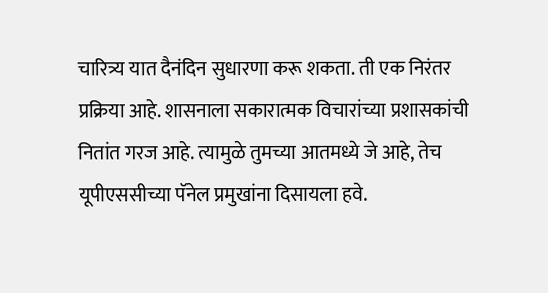चारित्र्य यात दैनंदिन सुधारणा करू शकता. ती एक निरंतर प्रक्रिया आहे. शासनाला सकारात्मक विचारांच्या प्रशासकांची नितांत गरज आहे. त्यामुळे तुमच्या आतमध्ये जे आहे, तेच यूपीएससीच्या पॅनेल प्रमुखांना दिसायला हवे.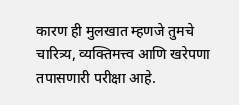कारण ही मुलखात म्हणजे तुमचे चारित्र्य, व्यक्तिमत्त्व आणि खरेपणा तपासणारी परीक्षा आहे.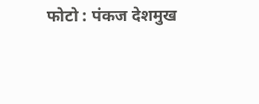फोटो : पंकज देशमुख